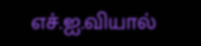எச்.ஐ.வியால்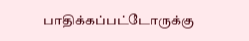பாதிக்கப்பட்டோருக்கு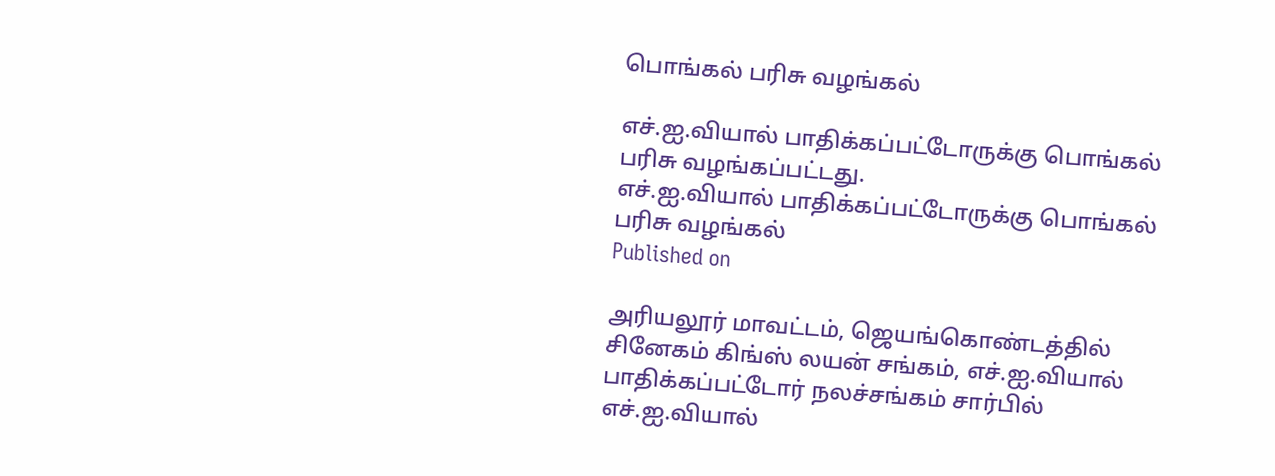பொங்கல் பரிசு வழங்கல்

எச்.ஐ.வியால் பாதிக்கப்பட்டோருக்கு பொங்கல் பரிசு வழங்கப்பட்டது.
எச்.ஐ.வியால் பாதிக்கப்பட்டோருக்கு பொங்கல் பரிசு வழங்கல்
Published on

அரியலூர் மாவட்டம், ஜெயங்கொண்டத்தில் சினேகம் கிங்ஸ் லயன் சங்கம், எச்.ஐ.வியால் பாதிக்கப்பட்டோர் நலச்சங்கம் சார்பில் எச்.ஐ.வியால்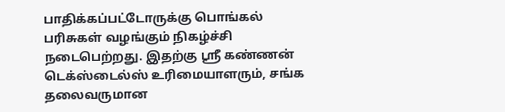பாதிக்கப்பட்டோருக்கு பொங்கல் பரிசுகள் வழங்கும் நிகழ்ச்சி நடைபெற்றது. இதற்கு ஸ்ரீ கண்ணன் டெக்ஸ்டைல்ஸ் உரிமையாளரும், சங்க தலைவருமான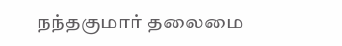நந்தகுமார் தலைமை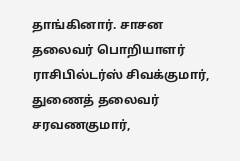தாங்கினார். சாசன தலைவர் பொறியாளர் ராசிபில்டர்ஸ் சிவக்குமார், துணைத் தலைவர் சரவணகுமார்,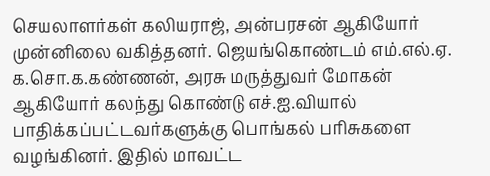செயலாளர்கள் கலியராஜ், அன்பரசன் ஆகியோர் முன்னிலை வகித்தனர். ஜெயங்கொண்டம் எம்.எல்.ஏ. க.சொ.க.கண்ணன், அரசு மருத்துவர் மோகன் ஆகியோர் கலந்து கொண்டு எச்.ஐ.வியால் பாதிக்கப்பட்டவர்களுக்கு பொங்கல் பரிசுகளை வழங்கினர். இதில் மாவட்ட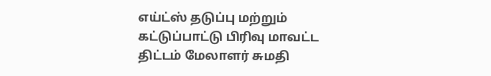எய்ட்ஸ் தடுப்பு மற்றும் கட்டுப்பாட்டு பிரிவு மாவட்ட திட்டம் மேலாளர் சுமதி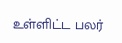உள்ளிட்ட பலர்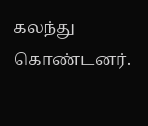கலந்து கொண்டனர்.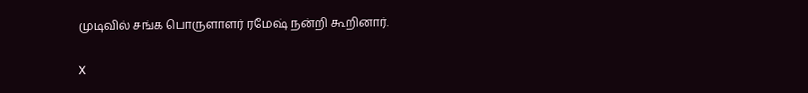முடிவில் சங்க பொருளாளர் ரமேஷ் நன்றி கூறினார்.

X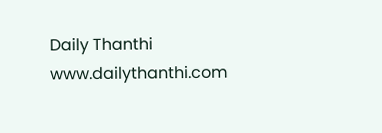Daily Thanthi
www.dailythanthi.com